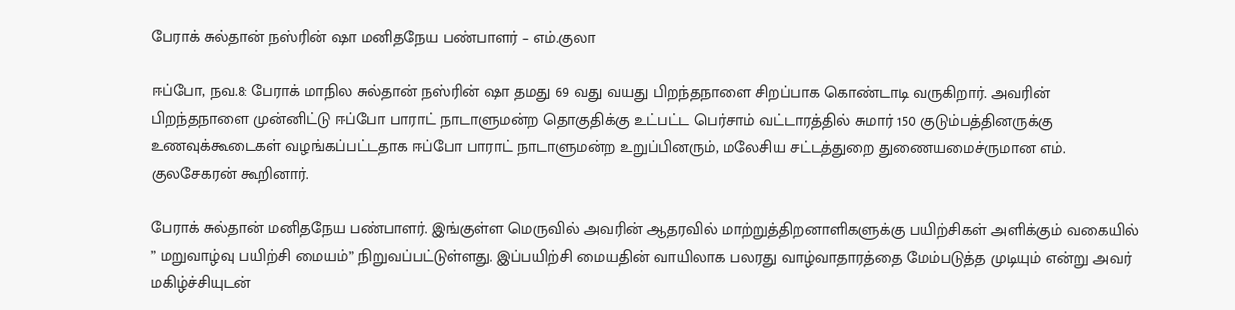பேராக் சுல்தான் நஸ்ரின் ஷா மனிதநேய பண்பாளர் – எம்.குலா

ஈப்போ, நவ.8: பேராக் மாநில சுல்தான் நஸ்ரின் ஷா தமது 69 வது வயது பிறந்தநாளை சிறப்பாக கொண்டாடி வருகிறார். அவரின் பிறந்தநாளை முன்னிட்டு ஈப்போ பாராட் நாடாளுமன்ற தொகுதிக்கு உட்பட்ட பெர்சாம் வட்டாரத்தில் சுமார் 150 குடும்பத்தினருக்கு உணவுக்கூடைகள் வழங்கப்பட்டதாக ஈப்போ பாராட் நாடாளுமன்ற உறுப்பினரும், மலேசிய சட்டத்துறை துணையமைச்ருமான எம். குலசேகரன் கூறினார்.

பேராக் சுல்தான் மனிதநேய பண்பாளர். இங்குள்ள மெருவில் அவரின் ஆதரவில் மாற்றுத்திறனாளிகளுக்கு பயிற்சிகள் அளிக்கும் வகையில் ” மறுவாழ்வு பயிற்சி மையம்” நிறுவப்பட்டுள்ளது. இப்பயிற்சி மையதின் வாயிலாக பலரது வாழ்வாதாரத்தை மேம்படுத்த முடியும் என்று அவர் மகிழ்ச்சியுடன்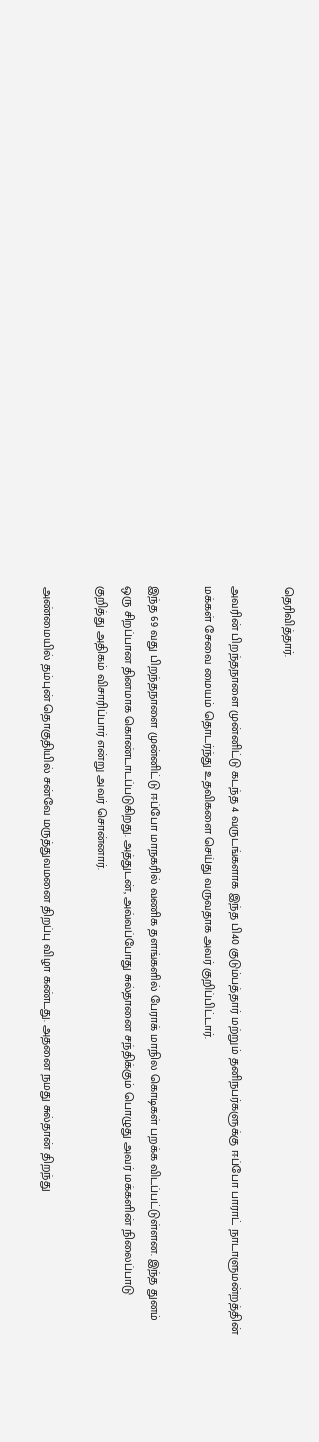தெரிவித்தார்.

அவரின் பிறந்தநாளை முன்னிட்டு கடந்த 4 வருடங்களாக இந்த பி40 குடும்பத்தார் மற்றும் தனிநபர்களுக்கு ஈப்போ பாராட் நாடாளுமன்றத்தின் மக்கள் சேவை மையம் தொடர்ந்து உதவிகளை செய்து வருவதாக அவர் குறிப்பிட்டார்.

இந்த 69 வது பிறந்தநாளை முன்னிட்டு ஈப்போ மாநகரில் வணிக தளங்களில் பேராக் மாநில கொடிகள் பறக்க விடப்பட்டுள்ளன. இந்த துனம் ஒரு சிறப்பான தினமாக கொண்டாடப்படுகிறது. அத்துடன், அவ்வப்போது சுல்தானை சந்திக்கும் பொழுது அவர் மக்களின் நிலைப்பாடு குறித்து அதிகம் விசாரிப்பார் என்று அவர் சொன்னார்.

அண்மையில் தம்புன் தொகுதியில் சன்வே மருத்துவமனை திறப்பு விழா கண்டது. அதனை நமது சுல்தான் திறந்து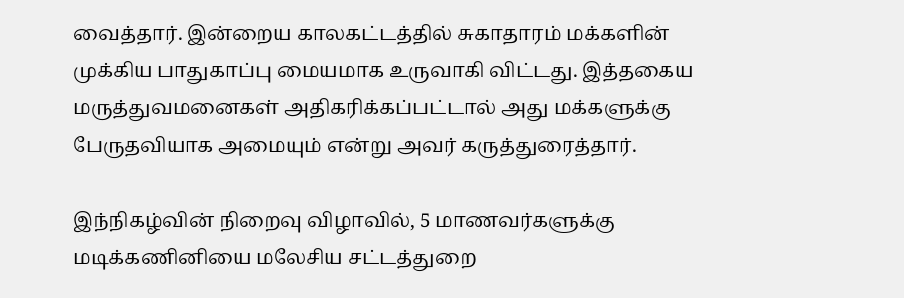வைத்தார். இன்றைய காலகட்டத்தில் சுகாதாரம் மக்களின் முக்கிய பாதுகாப்பு மையமாக உருவாகி விட்டது. இத்தகைய மருத்துவமனைகள் அதிகரிக்கப்பட்டால் அது மக்களுக்கு பேருதவியாக அமையும் என்று அவர் கருத்துரைத்தார்.

இந்நிகழ்வின் நிறைவு விழாவில், 5 மாணவர்களுக்கு மடிக்கணினியை மலேசிய சட்டத்துறை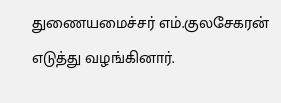துணையமைச்சர் எம்.குலசேகரன் எடுத்து வழங்கினார்.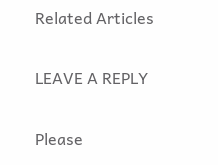Related Articles

LEAVE A REPLY

Please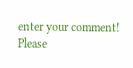enter your comment!
Please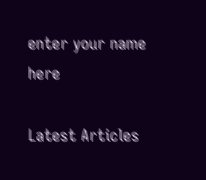enter your name here

Latest Articles